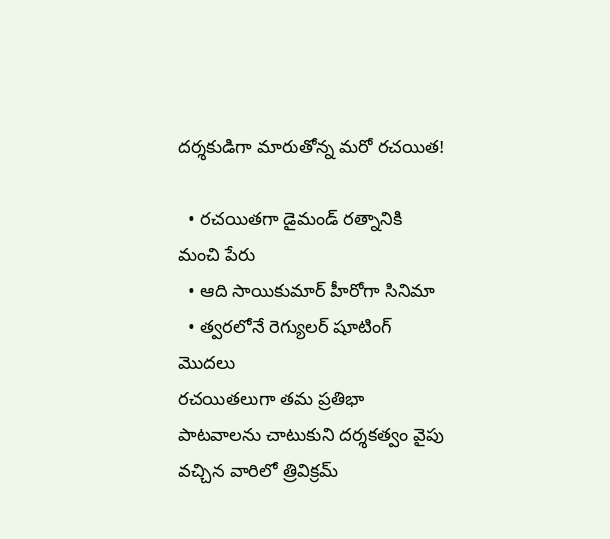దర్శకుడిగా మారుతోన్న మరో రచయిత!

  • రచయితగా డైమండ్ రత్నానికి మంచి పేరు
  • ఆది సాయికుమార్ హీరోగా సినిమా
  • త్వరలోనే రెగ్యులర్ షూటింగ్ మొదలు
రచయితలుగా తమ ప్రతిభా పాటవాలను చాటుకుని దర్శకత్వం వైపు వచ్చిన వారిలో త్రివిక్రమ్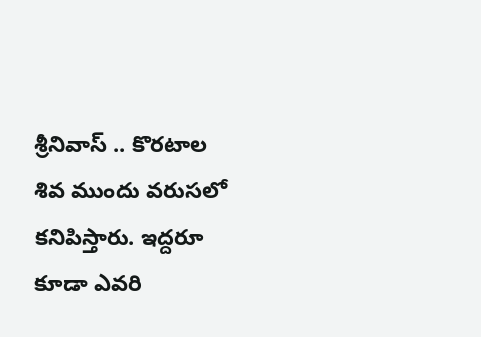శ్రీనివాస్ .. కొరటాల శివ ముందు వరుసలో కనిపిస్తారు. ఇద్దరూ కూడా ఎవరి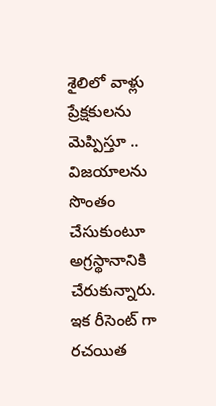శైలిలో వాళ్లు ప్రేక్షకులను మెప్పిస్తూ .. విజయాలను సొంతం చేసుకుంటూ అగ్రస్థానానికి చేరుకున్నారు. ఇక రీసెంట్ గా రచయిత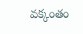వక్కంతం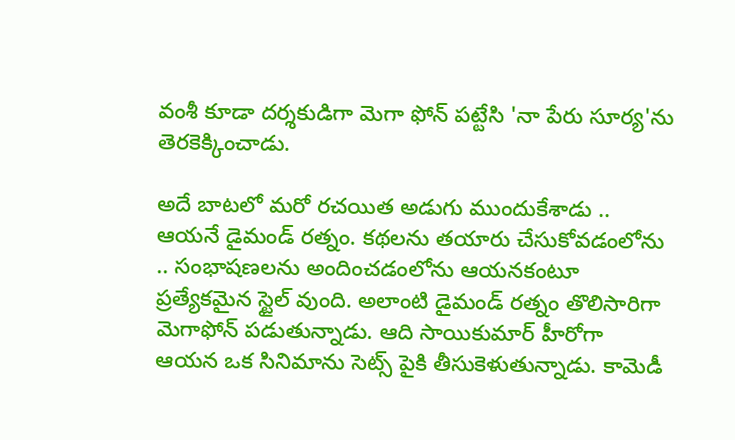వంశీ కూడా దర్శకుడిగా మెగా ఫోన్ పట్టేసి 'నా పేరు సూర్య'ను తెరకెక్కించాడు.

అదే బాటలో మరో రచయిత అడుగు ముందుకేశాడు .. ఆయనే డైమండ్ రత్నం. కథలను తయారు చేసుకోవడంలోను .. సంభాషణలను అందించడంలోను ఆయనకంటూ ప్రత్యేకమైన స్టైల్ వుంది. అలాంటి డైమండ్ రత్నం తొలిసారిగా మెగాఫోన్ పడుతున్నాడు. ఆది సాయికుమార్ హీరోగా ఆయన ఒక సినిమాను సెట్స్ పైకి తీసుకెళుతున్నాడు. కామెడీ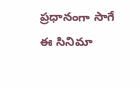ప్రధానంగా సాగే ఈ సినిమా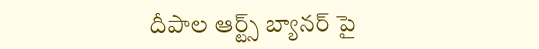దీపాల ఆర్ట్స్ బ్యానర్ పై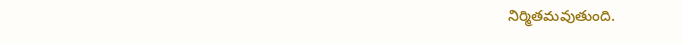నిర్మితమవుతుంది.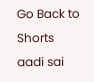Go Back to Shorts
aadi sai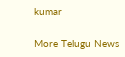kumar

More Telugu News